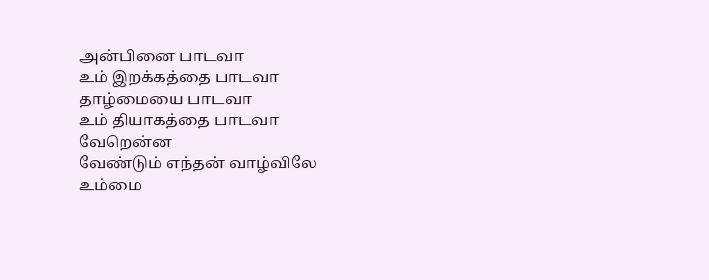அன்பினை பாடவா
உம் இறக்கத்தை பாடவா
தாழ்மையை பாடவா
உம் தியாகத்தை பாடவா
வேறென்ன
வேண்டும் எந்தன் வாழ்விலே
உம்மை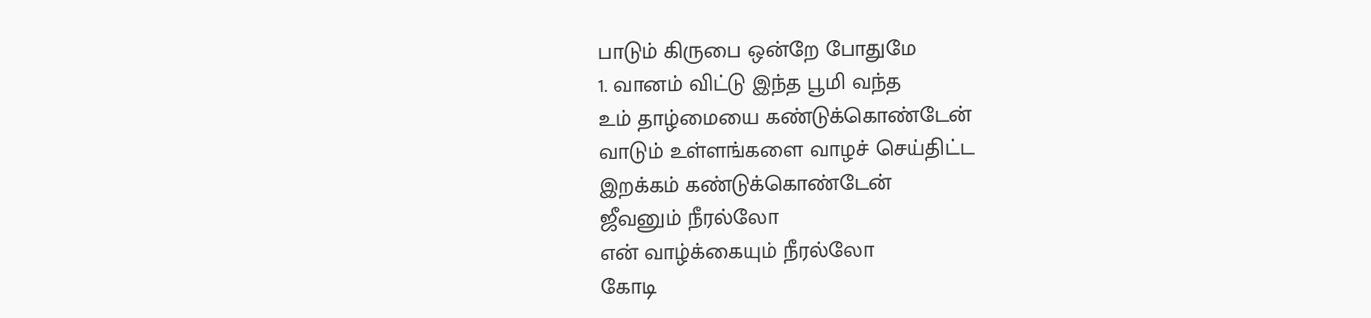பாடும் கிருபை ஒன்றே போதுமே
1. வானம் விட்டு இந்த பூமி வந்த
உம் தாழ்மையை கண்டுக்கொண்டேன்
வாடும் உள்ளங்களை வாழச் செய்திட்ட
இறக்கம் கண்டுக்கொண்டேன்
ஜீவனும் நீரல்லோ
என் வாழ்க்கையும் நீரல்லோ
கோடி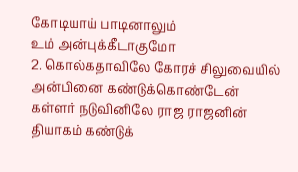கோடியாய் பாடினாலும்
உம் அன்புக்கீடாகுமோ
2. கொல்கதாவிலே கோரச் சிலுவையில்
அன்பினை கண்டுக்கொண்டேன்
கள்ளர் நடுவினிலே ராஜ ராஜனின்
தியாகம் கண்டுக்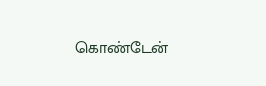கொண்டேன்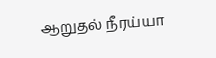ஆறுதல் நீரய்யா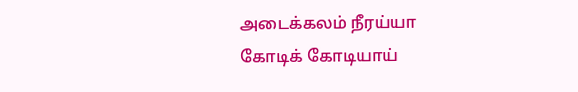அடைக்கலம் நீரய்யா
கோடிக் கோடியாய்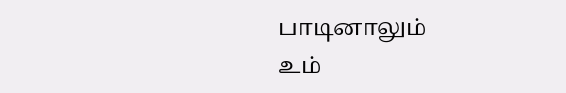பாடினாலும்
உம்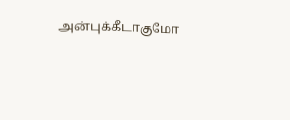அன்புக்கீடாகுமோ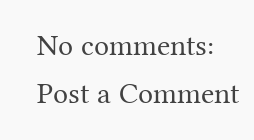No comments:
Post a Comment